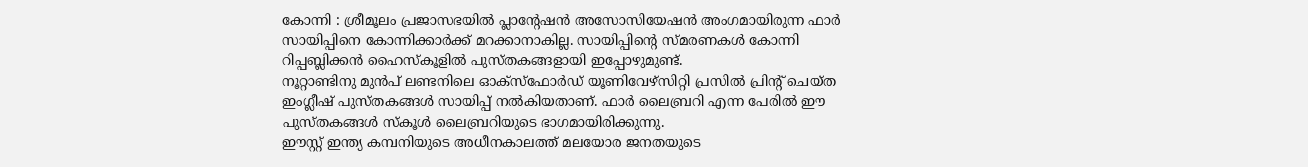കോന്നി : ശ്രീമൂലം പ്രജാസഭയിൽ പ്ലാന്റേഷൻ അസോസിയേഷൻ അംഗമായിരുന്ന ഫാർ സായിപ്പിനെ കോന്നിക്കാർക്ക് മറക്കാനാകില്ല. സായിപ്പിന്റെ സ്മരണകൾ കോന്നി റിപ്പബ്ലിക്കൻ ഹൈസ്കൂളിൽ പുസ്തകങ്ങളായി ഇപ്പോഴുമുണ്ട്.
നൂറ്റാണ്ടിനു മുൻപ് ലണ്ടനിലെ ഓക്സ്ഫോർഡ് യൂണിവേഴ്സിറ്റി പ്രസിൽ പ്രിന്റ് ചെയ്ത ഇംഗ്ലീഷ് പുസ്തകങ്ങൾ സായിപ്പ് നൽകിയതാണ്. ഫാർ ലൈബ്രറി എന്ന പേരിൽ ഈ പുസ്തകങ്ങൾ സ്കൂൾ ലൈബ്രറിയുടെ ഭാഗമായിരിക്കുന്നു.
ഈസ്റ്റ് ഇന്ത്യ കമ്പനിയുടെ അധീനകാലത്ത് മലയോര ജനതയുടെ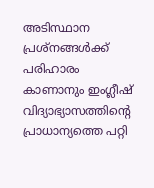അടിസ്ഥാന പ്രശ്നങ്ങൾക്ക് പരിഹാരം കാണാനും ഇംഗ്ലീഷ് വിദ്യാഭ്യാസത്തിന്റെ പ്രാധാന്യത്തെ പറ്റി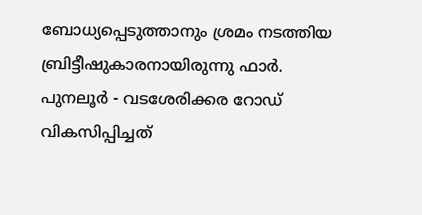ബോധ്യപ്പെടുത്താനും ശ്രമം നടത്തിയ ബ്രിട്ടീഷുകാരനായിരുന്നു ഫാർ. പുനലൂർ - വടശേരിക്കര റോഡ് വികസിപ്പിച്ചത്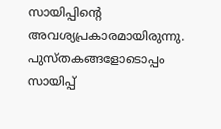സായിപ്പിന്റെ അവശ്യപ്രകാരമായിരുന്നു. പുസ്തകങ്ങളോടൊപ്പം സായിപ്പ്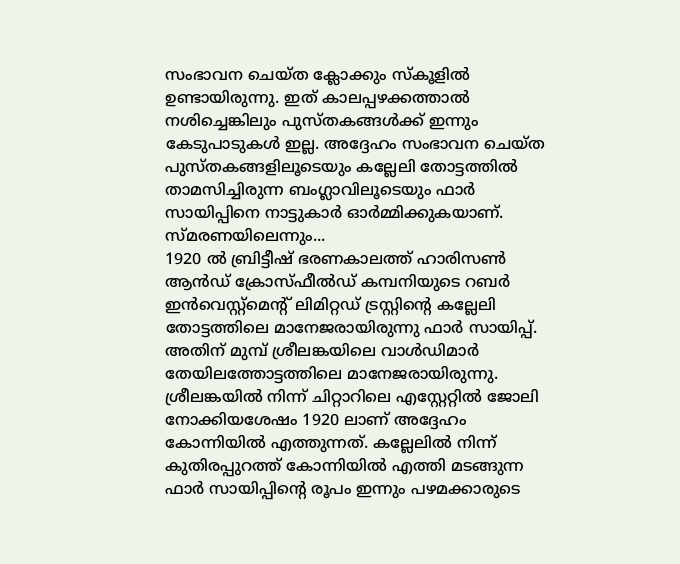സംഭാവന ചെയ്ത ക്ലോക്കും സ്കൂളിൽ ഉണ്ടായിരുന്നു. ഇത് കാലപ്പഴക്കത്താൽ നശിച്ചെങ്കിലും പുസ്തകങ്ങൾക്ക് ഇന്നും കേടുപാടുകൾ ഇല്ല. അദ്ദേഹം സംഭാവന ചെയ്ത പുസ്തകങ്ങളിലൂടെയും കല്ലേലി തോട്ടത്തിൽ താമസിച്ചിരുന്ന ബംഗ്ലാവിലൂടെയും ഫാർ സായിപ്പിനെ നാട്ടുകാർ ഓർമ്മിക്കുകയാണ്.
സ്മരണയിലെന്നും...
1920 ൽ ബ്രിട്ടീഷ് ഭരണകാലത്ത് ഹാരിസൺ ആൻഡ് ക്രോസ്ഫീൽഡ് കമ്പനിയുടെ റബർ ഇൻവെസ്റ്റ്മെന്റ് ലിമിറ്റഡ് ട്രസ്റ്റിന്റെ കല്ലേലി തോട്ടത്തിലെ മാനേജരായിരുന്നു ഫാർ സായിപ്പ്. അതിന് മുമ്പ് ശ്രീലങ്കയിലെ വാൾഡിമാർ തേയിലത്തോട്ടത്തിലെ മാനേജരായിരുന്നു. ശ്രീലങ്കയിൽ നിന്ന് ചിറ്റാറിലെ എസ്റ്റേറ്റിൽ ജോലി നോക്കിയശേഷം 1920 ലാണ് അദ്ദേഹം കോന്നിയിൽ എത്തുന്നത്. കല്ലേലിൽ നിന്ന് കുതിരപ്പുറത്ത് കോന്നിയിൽ എത്തി മടങ്ങുന്ന ഫാർ സായിപ്പിന്റെ രൂപം ഇന്നും പഴമക്കാരുടെ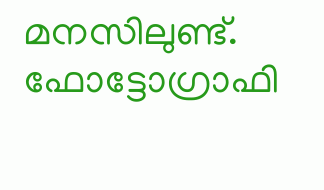മനസിലുണ്ട്. ഫോട്ടോഗ്രാഫി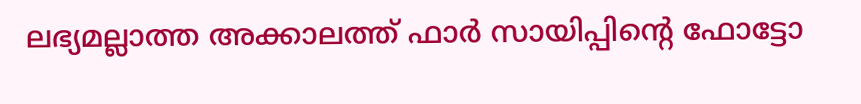ലഭ്യമല്ലാത്ത അക്കാലത്ത് ഫാർ സായിപ്പിന്റെ ഫോട്ടോ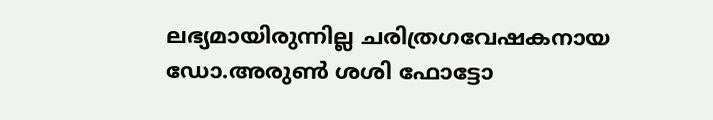ലഭ്യമായിരുന്നില്ല ചരിത്രഗവേഷകനായ ഡോ.അരുൺ ശശി ഫോട്ടോ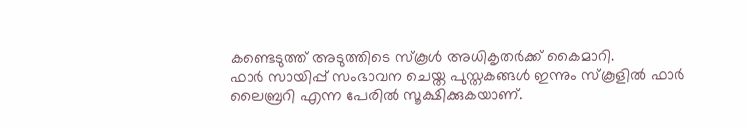കണ്ടെടുത്ത് അടുത്തിടെ സ്കൂൾ അധികൃതർക്ക് കൈമാറി.
ഫാർ സായിപ്പ് സംഭാവന ചെയ്ത പുസ്തകങ്ങൾ ഇന്നും സ്കൂളിൽ ഫാർ ലൈബ്രറി എന്ന പേരിൽ സൂക്ഷിക്കുകയാണ്.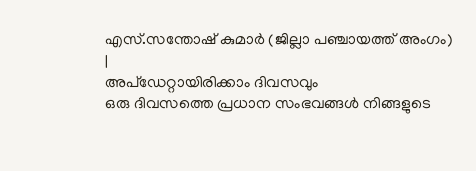എസ്.സന്തോഷ് കുമാർ (ജില്ലാ പഞ്ചായത്ത് അംഗം)
|
അപ്ഡേറ്റായിരിക്കാം ദിവസവും
ഒരു ദിവസത്തെ പ്രധാന സംഭവങ്ങൾ നിങ്ങളുടെ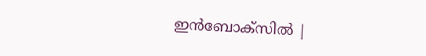ഇൻബോക്സിൽ |